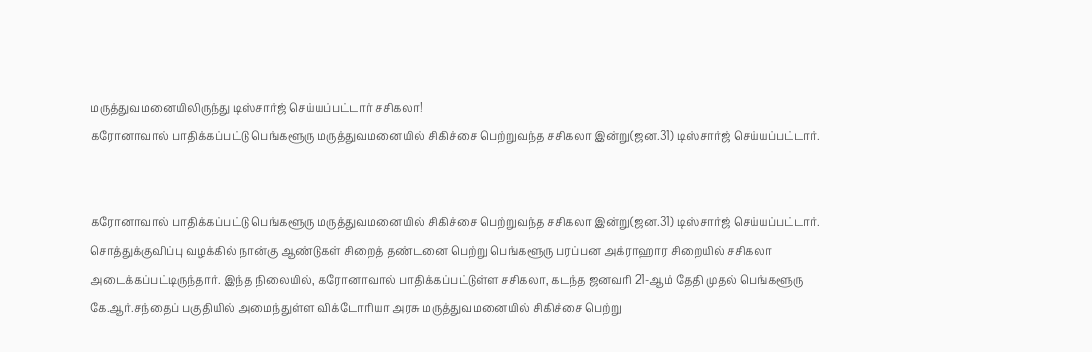மருத்துவமனையிலிருந்து டிஸ்சார்ஜ் செய்யப்பட்டார் சசிகலா!
கரோனாவால் பாதிக்கப்பட்டு பெங்களூரு மருத்துவமனையில் சிகிச்சை பெற்றுவந்த சசிகலா இன்று(ஜன.31) டிஸ்சார்ஜ் செய்யப்பட்டார்.


கரோனாவால் பாதிக்கப்பட்டு பெங்களூரு மருத்துவமனையில் சிகிச்சை பெற்றுவந்த சசிகலா இன்று(ஜன.31) டிஸ்சார்ஜ் செய்யப்பட்டார்.
சொத்துக்குவிப்பு வழக்கில் நான்கு ஆண்டுகள் சிறைத் தண்டனை பெற்று பெங்களூரு பரப்பன அக்ராஹார சிறையில் சசிகலா அடைக்கப்பட்டிருந்தார். இந்த நிலையில், கரோனாவால் பாதிக்கப்பட்டுள்ள சசிகலா, கடந்த ஜனவரி 21-ஆம் தேதி முதல் பெங்களூரு கே.ஆர்.சந்தைப் பகுதியில் அமைந்துள்ள விக்டோரியா அரசு மருத்துவமனையில் சிகிச்சை பெற்று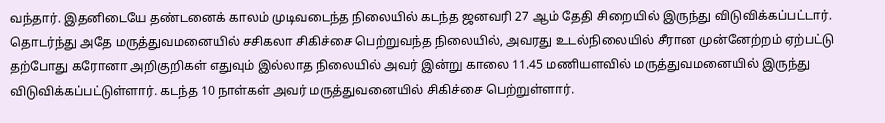வந்தார். இதனிடையே தண்டனைக் காலம் முடிவடைந்த நிலையில் கடந்த ஜனவரி 27 ஆம் தேதி சிறையில் இருந்து விடுவிக்கப்பட்டார்.
தொடர்ந்து அதே மருத்துவமனையில் சசிகலா சிகிச்சை பெற்றுவந்த நிலையில், அவரது உடல்நிலையில் சீரான முன்னேற்றம் ஏற்பட்டு தற்போது கரோனா அறிகுறிகள் எதுவும் இல்லாத நிலையில் அவர் இன்று காலை 11.45 மணியளவில் மருத்துவமனையில் இருந்து விடுவிக்கப்பட்டுள்ளார். கடந்த 10 நாள்கள் அவர் மருத்துவனையில் சிகிச்சை பெற்றுள்ளார்.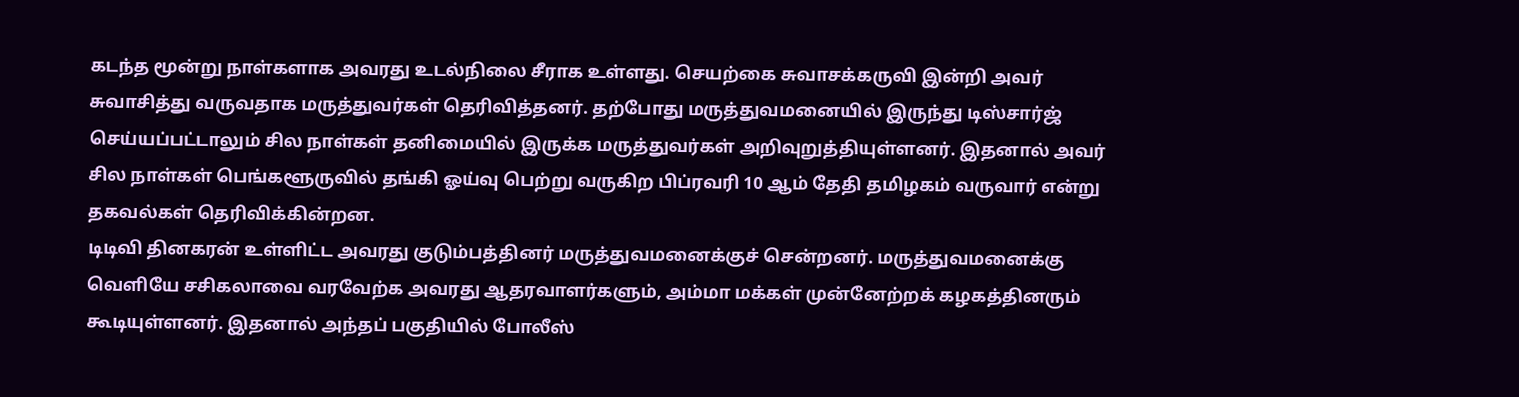கடந்த மூன்று நாள்களாக அவரது உடல்நிலை சீராக உள்ளது. செயற்கை சுவாசக்கருவி இன்றி அவர் சுவாசித்து வருவதாக மருத்துவர்கள் தெரிவித்தனர். தற்போது மருத்துவமனையில் இருந்து டிஸ்சார்ஜ் செய்யப்பட்டாலும் சில நாள்கள் தனிமையில் இருக்க மருத்துவர்கள் அறிவுறுத்தியுள்ளனர். இதனால் அவர் சில நாள்கள் பெங்களூருவில் தங்கி ஓய்வு பெற்று வருகிற பிப்ரவரி 10 ஆம் தேதி தமிழகம் வருவார் என்று தகவல்கள் தெரிவிக்கின்றன.
டிடிவி தினகரன் உள்ளிட்ட அவரது குடும்பத்தினர் மருத்துவமனைக்குச் சென்றனர். மருத்துவமனைக்கு வெளியே சசிகலாவை வரவேற்க அவரது ஆதரவாளர்களும், அம்மா மக்கள் முன்னேற்றக் கழகத்தினரும் கூடியுள்ளனர். இதனால் அந்தப் பகுதியில் போலீஸ்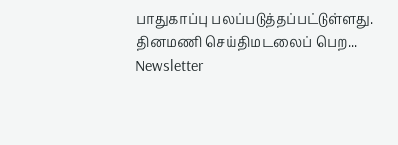பாதுகாப்பு பலப்படுத்தப்பட்டுள்ளது.
தினமணி செய்திமடலைப் பெற... Newsletter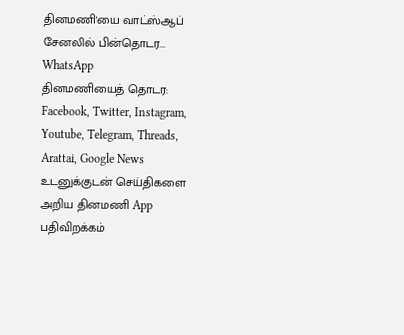தினமணி'யை வாட்ஸ்ஆப் சேனலில் பின்தொடர... WhatsApp
தினமணியைத் தொடர: Facebook, Twitter, Instagram, Youtube, Telegram, Threads, Arattai, Google News
உடனுக்குடன் செய்திகளை அறிய தினமணி App பதிவிறக்கம்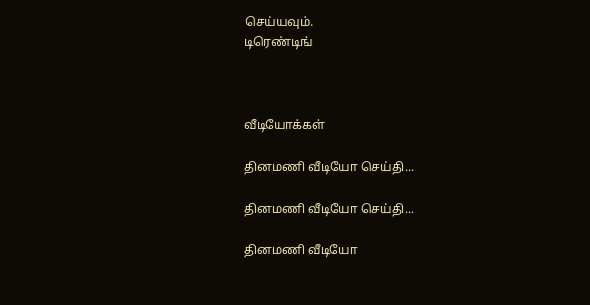செய்யவும்.
டிரெண்டிங்



வீடியோக்கள்

தினமணி வீடியோ செய்தி...

தினமணி வீடியோ செய்தி...

தினமணி வீடியோ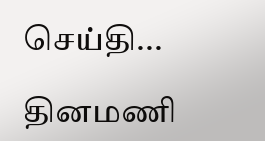செய்தி...

தினமணி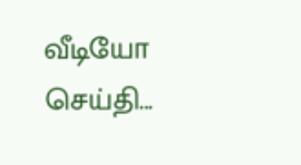வீடியோ செய்தி...